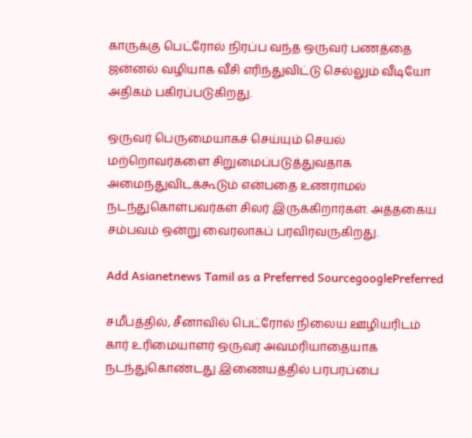காருக்கு பெட்ரோல் நிரப்ப வந்த ஒருவர் பணத்தை ஜன்னல் வழியாக வீசி எரிந்துவிட்டு செல்லும் வீடியோ அதிகம் பகிரப்படுகிறது.

ஒருவர் பெருமையாகச் செய்யும் செயல் மற்றொவர்களை சிறுமைப்படுத்துவதாக அமைந்துவிடக்கூடும் என்பதை உணராமல் நடந்துகொள்பவர்கள் சிலர் இருக்கிறார்கள். அத்தகைய சம்பவம் ஒன்று வைரலாகப் பரவிரவருகிறது.

Add Asianetnews Tamil as a Preferred SourcegooglePreferred

சமீபத்தில், சீனாவில் பெட்ரோல் நிலைய ஊழியரிடம் கார் உரிமையாளர் ஒருவர் அவமரியாதையாக நடந்துகொண்டது இணையத்தில் பரபரப்பை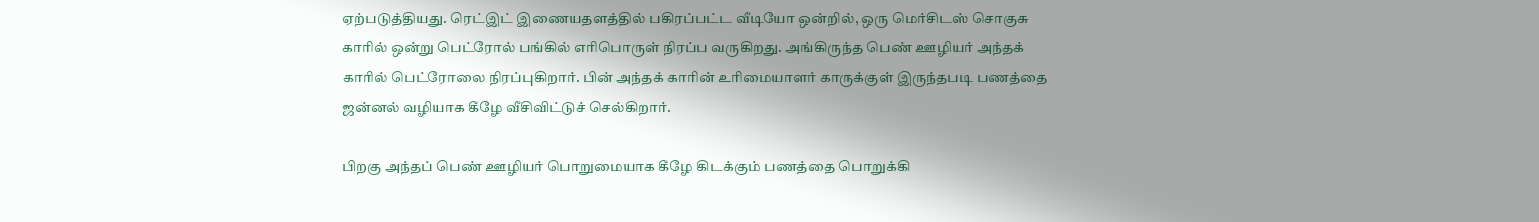ஏற்படுத்தியது. ரெட்இட் இணையதளத்தில் பகிரப்பட்ட வீடியோ ஒன்றில், ஒரு மெர்சிடஸ் சொகுசு காரில் ஒன்று பெட்ரோல் பங்கில் எரிபொருள் நிரப்ப வருகிறது. அங்கிருந்த பெண் ஊழியர் அந்தக் காரில் பெட்ரோலை நிரப்புகிறார். பின் அந்தக் காரின் உரிமையாளர் காருக்குள் இருந்தபடி பணத்தை ஜன்னல் வழியாக கீழே வீசிவிட்டுச் செல்கிறார்.

பிறகு அந்தப் பெண் ஊழியர் பொறுமையாக கீழே கிடக்கும் பணத்தை பொறுக்கி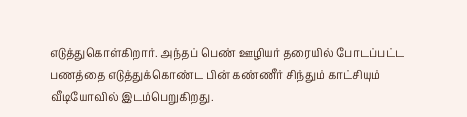எடுத்துகொள்கிறார். அந்தப் பெண் ஊழியர் தரையில் போடப்பட்ட பணத்தை எடுத்துக்கொண்ட பின் கண்ணீர் சிந்தும் காட்சியும் வீடியோவில் இடம்பெறுகிறது.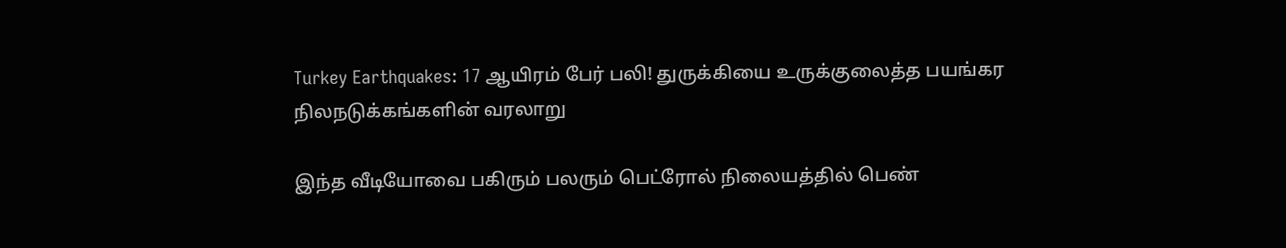Turkey Earthquakes: 17 ஆயிரம் பேர் பலி! துருக்கியை உருக்குலைத்த பயங்கர நிலநடுக்கங்களின் வரலாறு

இந்த வீடியோவை பகிரும் பலரும் பெட்ரோல் நிலையத்தில் பெண்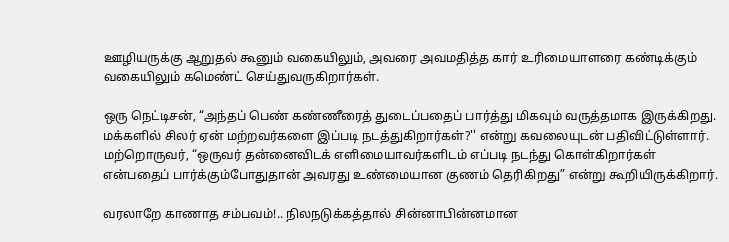ஊழியருக்கு ஆறுதல் கூனும் வகையிலும், அவரை அவமதித்த கார் உரிமையாளரை கண்டிக்கும் வகையிலும் கமெண்ட் செய்துவருகிறார்கள்.

ஒரு நெட்டிசன், “அந்தப் பெண் கண்ணீரைத் துடைப்பதைப் பார்த்து மிகவும் வருத்தமாக இருக்கிறது. மக்களில் சிலர் ஏன் மற்றவர்களை இப்படி நடத்துகிறார்கள்?'' என்று கவலையுடன் பதிவிட்டுள்ளார். மற்றொருவர், “ஒருவர் தன்னைவிடக் எளிமையாவர்களிடம் எப்படி நடந்து கொள்கிறார்கள் என்பதைப் பார்க்கும்போதுதான் அவரது உண்மையான குணம் தெரிகிறது” என்று கூறியிருக்கிறார்.

வரலாறே காணாத சம்பவம்!.. நிலநடுக்கத்தால் சின்னாபின்னமான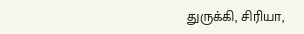துருக்கி, சிரியா,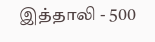இத்தாலி - 500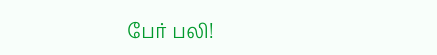பேர் பலி!